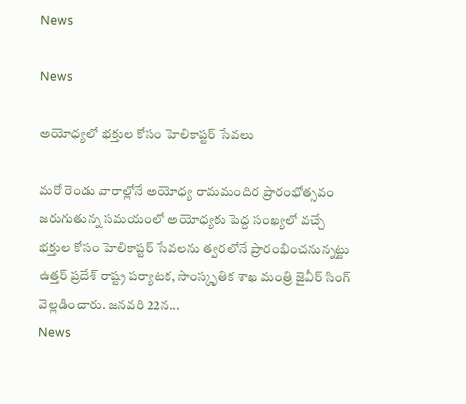News

News

అయోధ్యలో భక్తుల కోసం హెలికాప్టర్ సేవలు

మరో రెండు వారాల్లోనే అయోధ్య రామమందిర ప్రారంభోత్సవం జరుగుతున్న సమయంలో అయోధ్యకు పెద్ద సంఖ్యలో వచ్చే భక్తుల కోసం హెలికాప్టర్ సేవలను త్వరలోనే ప్రారంభించనున్నట్టు ఉత్తర్ ప్రదేశ్ రాష్ట్ర పర్యాటక, సాంస్కృతిక శాఖ మంత్రి జైవీర్ సింగ్ వెల్లడించారు. జనవరి 22న...
News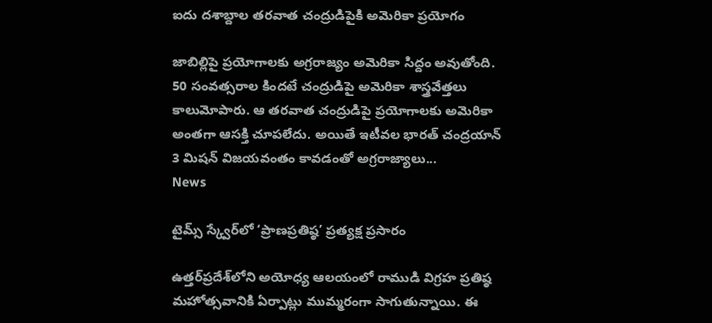ఐదు దశాబ్దాల తరవాత చంద్రుడిపైకి అమెరికా ప్రయోగం

జాబిల్లిపై ప్రయోగాలకు అగ్రరాజ్యం అమెరికా సిద్దం అవుతోంది. 50 సంవత్సరాల కిందటే చంద్రుడిపై అమెరికా శాస్త్రవేత్తలు కాలుమోపారు. ఆ తరవాత చంద్రుడిపై ప్రయోగాలకు అమెరికా అంతగా ఆసక్తి చూపలేదు. అయితే ఇటీవల భారత్ చంద్రయాన్ 3 మిషన్ విజయవంతం కావడంతో అగ్రరాజ్యాలు...
News

టైమ్స్‌ స్క్వేర్‌లో ‘ప్రాణప్రతిష్ఠ’ ప్రత్యక్ష ప్రసారం

ఉత్తర్‌ప్రదేశ్‌లోని అయోధ్య ఆలయంలో రాముడి విగ్రహ ప్రతిష్ఠ మహోత్సవానికి ఏర్పాట్లు ముమ్మరంగా సాగుతున్నాయి. ఈ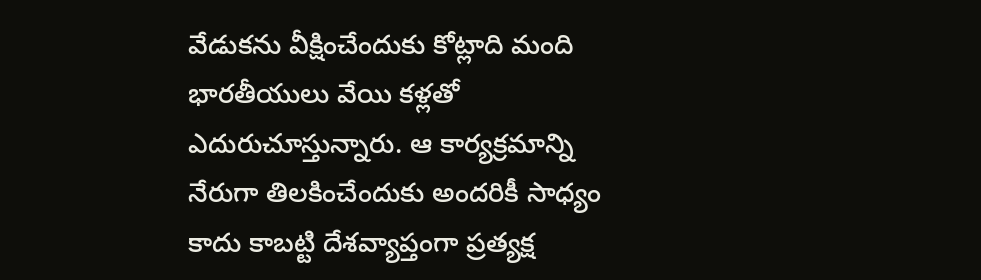వేడుకను వీక్షించేందుకు కోట్లాది మంది భారతీయులు వేయి కళ్లతో ఎదురుచూస్తున్నారు. ఆ కార్యక్రమాన్ని నేరుగా తిలకించేందుకు అందరికీ సాధ్యం కాదు కాబట్టి దేశవ్యాప్తంగా ప్రత్యక్ష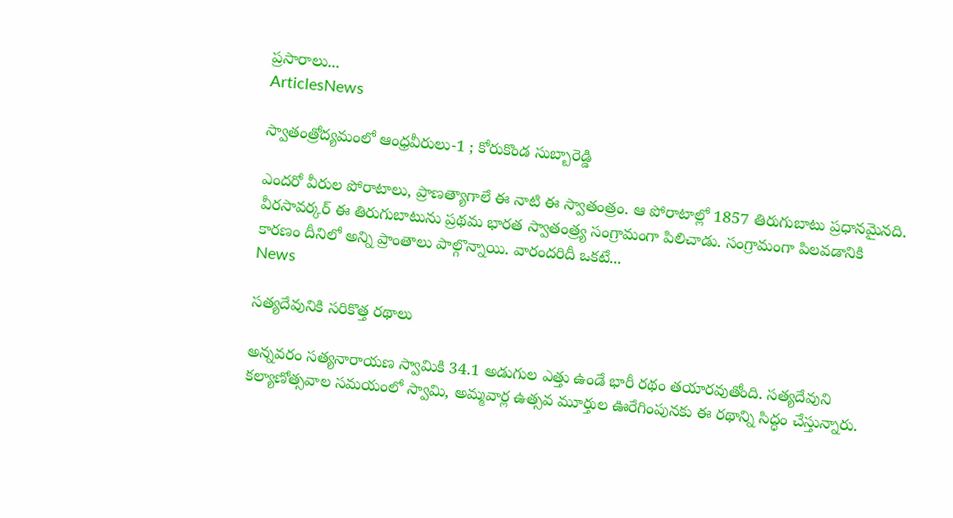ప్రసారాలు...
ArticlesNews

స్వాతంత్రోద్యమంలో ఆంధ్రవీరులు-1 ; కోరుకొండ సుబ్బారెడ్డి

ఎందరో వీరుల పోరాటాలు, ప్రాణత్యాగాలే ఈ నాటి ఈ స్వాతంత్రం. ఆ పోరాటాల్లో 1857 తిరుగుబాటు ప్రధానమైనది. వీరసావర్కర్ ఈ తిరుగుబాటును ప్రథమ భారత స్వాతంత్ర్య సంగ్రామంగా పిలిచాడు. సంగ్రామంగా పిలవడానికి కారణం దీనిలో అన్ని ప్రాంతాలు పాల్గొన్నాయి. వారందరిదీ ఒకటే...
News

సత్యదేవునికి సరికొత్త రథాలు

అన్నవరం సత్యనారాయణ స్వామికి 34.1 అడుగుల ఎత్తు ఉండే భారీ రథం తయారవుతోంది. సత్యదేవుని కల్యాణోత్సవాల సమయంలో స్వామి, అమ్మవార్ల ఉత్సవ మూర్తుల ఊరేగింపునకు ఈ రథాన్ని సిద్ధం చేస్తున్నారు.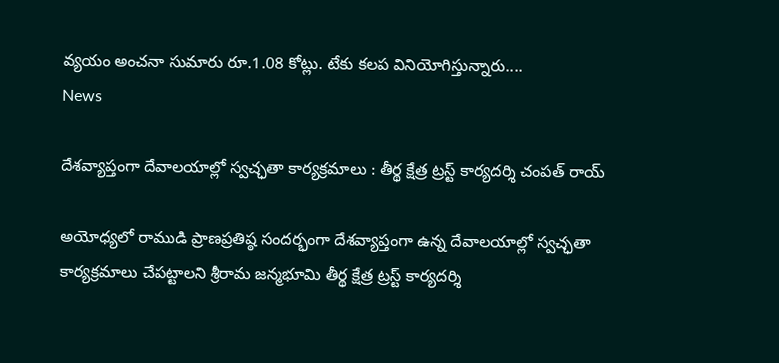వ్యయం అంచనా సుమారు రూ.1.08 కోట్లు. టేకు కలప వినియోగిస్తున్నారు....
News

దేశవ్యాప్తంగా దేవాలయాల్లో స్వచ్ఛతా కార్యక్రమాలు : తీర్థ క్షేత్ర ట్రస్ట్ కార్యదర్శి చంపత్ రాయ్

అయోధ్యలో రాముడి ప్రాణప్రతిష్ఠ సందర్భంగా దేశవ్యాప్తంగా ఉన్న దేవాలయాల్లో స్వచ్ఛతా కార్యక్రమాలు చేపట్టాలని శ్రీరామ జన్మభూమి తీర్థ క్షేత్ర ట్రస్ట్ కార్యదర్శి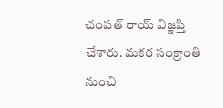చంపత్ రాయ్ విజ్ఞప్తి చేశారు. మకర సంక్రాంతి నుంచి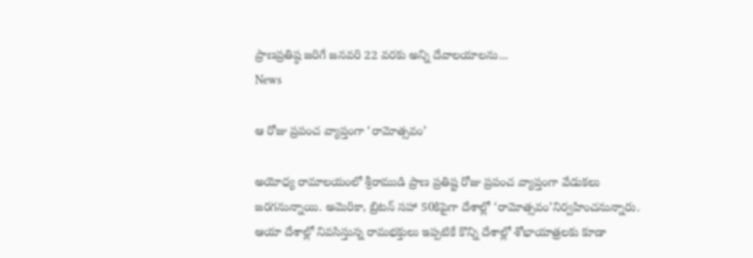ప్రాణప్రతిష్ఠ జరిగే జనవరి 22 వరకు అన్ని దేవాలయాలను...
News

ఆ రోజు ప్రపంచ వ్యాప్తంగా ‘రామోత్సవం’

అయోధ్య రామాలయంలో శ్రీరాముడి ప్రాణ ప్రతిష్ట రోజు ప్రపంచ వ్యాప్తంగా వేడుకలు జరగనున్నాయి. అమెరికా, బ్రిటన్‌ సహా 50కిపైగా దేశాల్లో ‘రామోత్సవం’నిర్వహించనున్నారు. ఆయా దేశాల్లో నివసిస్తున్న రామభక్తులు ఇప్పటికే కొన్ని దేశాల్లో శోభాయాత్రలకు కూడా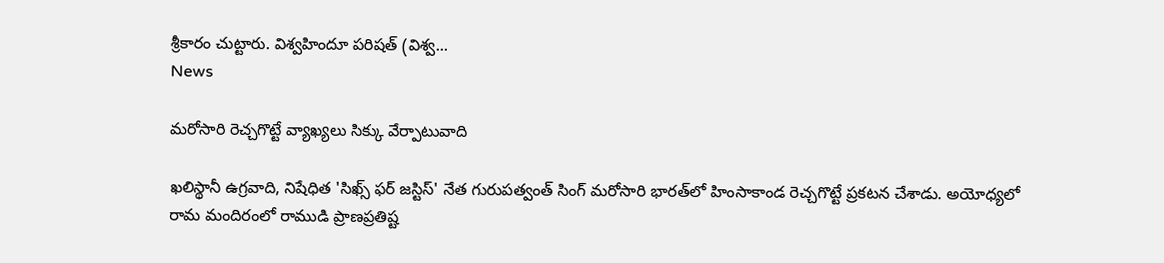శ్రీకారం చుట్టారు. విశ్వహిందూ పరిషత్‌ (విశ్వ...
News

మరోసారి రెచ్చగొట్టే వ్యాఖ్యలు సిక్కు వేర్పాటువాది

ఖలిస్థానీ ఉగ్రవాది, నిషేధిత 'సిఖ్స్‌ ఫర్‌ జస్టిస్‌' నేత గురుపత్వంత్‌ సింగ్‌ మరోసారి భారత్‌లో హింసాకాండ రెచ్చగొట్టే ప్రకటన చేశాడు. అయోధ్యలో రామ మందిరంలో రాముడి ప్రాణప్రతిష్ట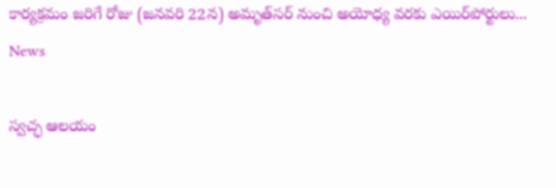కార్యక్రమం జరిగే రోజు (జనవరి 22న) అమృత్‌సర్‌ నుంచి అయోధ్య వరకు ఎయిర్‌పోర్టులు...
News

స్వచ్ఛ ఆలయం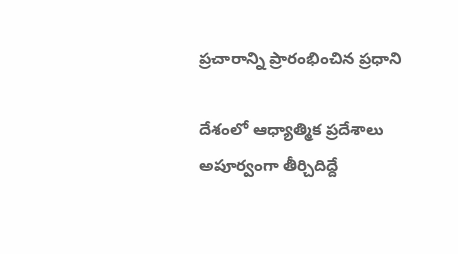ప్రచారాన్ని ప్రారంభించిన ప్రధాని

దేశంలో ఆధ్యాత్మిక ప్రదేశాలు  అపూర్వంగా తీర్చిదిద్దే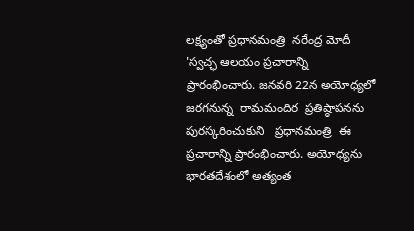లక్ష్యంతో ప్రధానమంత్రి  నరేంద్ర మోదీ  'స్వచ్ఛ ఆలయం ప్రచారాన్ని ప్రారంభించారు. జనవరి 22న అయోధ్యలో జరగనున్న  రామమందిర  ప్రతిష్ఠాపనను పురస్కరించుకుని   ప్రధానమంత్రి  ఈ ప్రచారాన్ని ప్రారంభించారు. అయోధ్యను భారతదేశంలో అత్యంత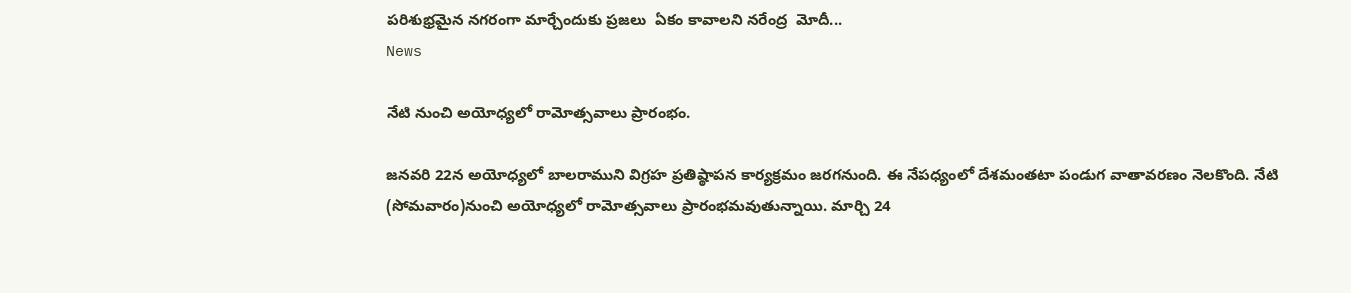పరిశుభ్రమైన నగరంగా మార్చేందుకు ప్రజలు  ఏకం కావాలని నరేంద్ర  మోదీ...
News

నేటి నుంచి అయోధ్యలో రామోత్సవాలు ‍ప్రారంభం.

జనవరి 22న అయోధ్యలో బాలరాముని విగ్రహ ప్రతిష్ఠాపన కార్యక్రమం జరగనుంది. ఈ నేపధ్యంలో దేశమంతటా పండుగ వాతావరణం నెలకొంది. నేటి (సోమవారం)నుంచి అయోధ్యలో రామోత్సవాలు ‍ప్రారంభమవుతున్నాయి. మార్చి 24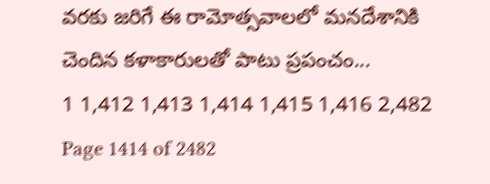వరకు జరిగే ఈ రామోత్సవాలలో మనదేశానికి చెందిన కళాకారులతో పాటు ప్రపంచం...
1 1,412 1,413 1,414 1,415 1,416 2,482
Page 1414 of 2482